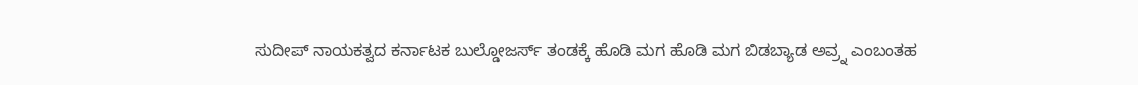ಸುದೀಪ್ ನಾಯಕತ್ವದ ಕರ್ನಾಟಕ ಬುಲ್ಡೋಜರ್ಸ್ ತಂಡಕ್ಕೆ ಹೊಡಿ ಮಗ ಹೊಡಿ ಮಗ ಬಿಡಬ್ಯಾಡ ಅವ್ರ್ನ ಎಂಬಂತಹ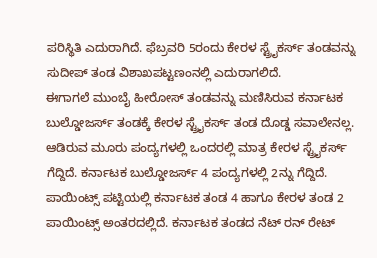ಪರಿಸ್ಥಿತಿ ಎದುರಾಗಿದೆ. ಫೆಬ್ರವರಿ 5ರಂದು ಕೇರಳ ಸ್ಟ್ರೈಕರ್ಸ್ ತಂಡವನ್ನು ಸುದೀಪ್ ತಂಡ ವಿಶಾಖಪಟ್ಟಣಂನಲ್ಲಿ ಎದುರಾಗಲಿದೆ.
ಈಗಾಗಲೆ ಮುಂಬೈ ಹೀರೋಸ್ ತಂಡವನ್ನು ಮಣಿಸಿರುವ ಕರ್ನಾಟಕ ಬುಲ್ಡೋಜರ್ಸ್ ತಂಡಕ್ಕೆ ಕೇರಳ ಸ್ಟ್ರೈಕರ್ಸ್ ತಂಡ ದೊಡ್ಡ ಸವಾಲೇನಲ್ಲ. ಆಡಿರುವ ಮೂರು ಪಂದ್ಯಗಳಲ್ಲಿ ಒಂದರಲ್ಲಿ ಮಾತ್ರ ಕೇರಳ ಸ್ಟ್ರೈಕರ್ಸ್ ಗೆದ್ದಿದೆ. ಕರ್ನಾಟಕ ಬುಲ್ಡೋಜರ್ಸ್ 4 ಪಂದ್ಯಗಳಲ್ಲಿ 2ನ್ನು ಗೆದ್ದಿದೆ.
ಪಾಯಿಂಟ್ಸ್ ಪಟ್ಟಿಯಲ್ಲಿ ಕರ್ನಾಟಕ ತಂಡ 4 ಹಾಗೂ ಕೇರಳ ತಂಡ 2 ಪಾಯಿಂಟ್ಸ್ ಅಂತರದಲ್ಲಿದೆ. ಕರ್ನಾಟಕ ತಂಡದ ನೆಟ್ ರನ್ ರೇಟ್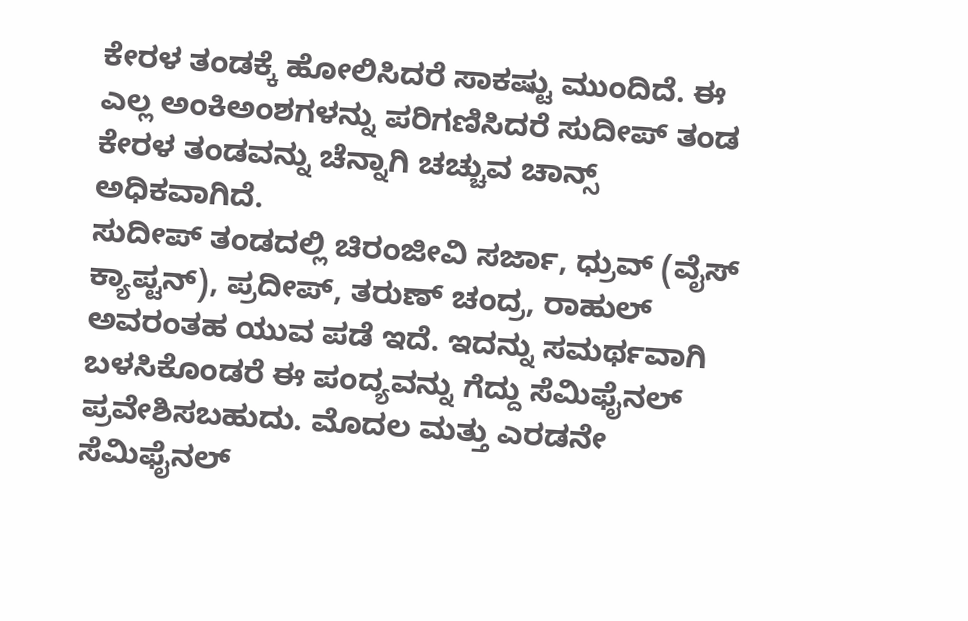ಕೇರಳ ತಂಡಕ್ಕೆ ಹೋಲಿಸಿದರೆ ಸಾಕಷ್ಟು ಮುಂದಿದೆ. ಈ ಎಲ್ಲ ಅಂಕಿಅಂಶಗಳನ್ನು ಪರಿಗಣಿಸಿದರೆ ಸುದೀಪ್ ತಂಡ ಕೇರಳ ತಂಡವನ್ನು ಚೆನ್ನಾಗಿ ಚಚ್ಚುವ ಚಾನ್ಸ್ ಅಧಿಕವಾಗಿದೆ.
ಸುದೀಪ್ ತಂಡದಲ್ಲಿ ಚಿರಂಜೀವಿ ಸರ್ಜಾ, ಧ್ರುವ್ (ವೈಸ್ ಕ್ಯಾಪ್ಟನ್), ಪ್ರದೀಪ್, ತರುಣ್ ಚಂದ್ರ, ರಾಹುಲ್ ಅವರಂತಹ ಯುವ ಪಡೆ ಇದೆ. ಇದನ್ನು ಸಮರ್ಥವಾಗಿ ಬಳಸಿಕೊಂಡರೆ ಈ ಪಂದ್ಯವನ್ನು ಗೆದ್ದು ಸೆಮಿಫೈನಲ್ ಪ್ರವೇಶಿಸಬಹುದು. ಮೊದಲ ಮತ್ತು ಎರಡನೇ ಸೆಮಿಫೈನಲ್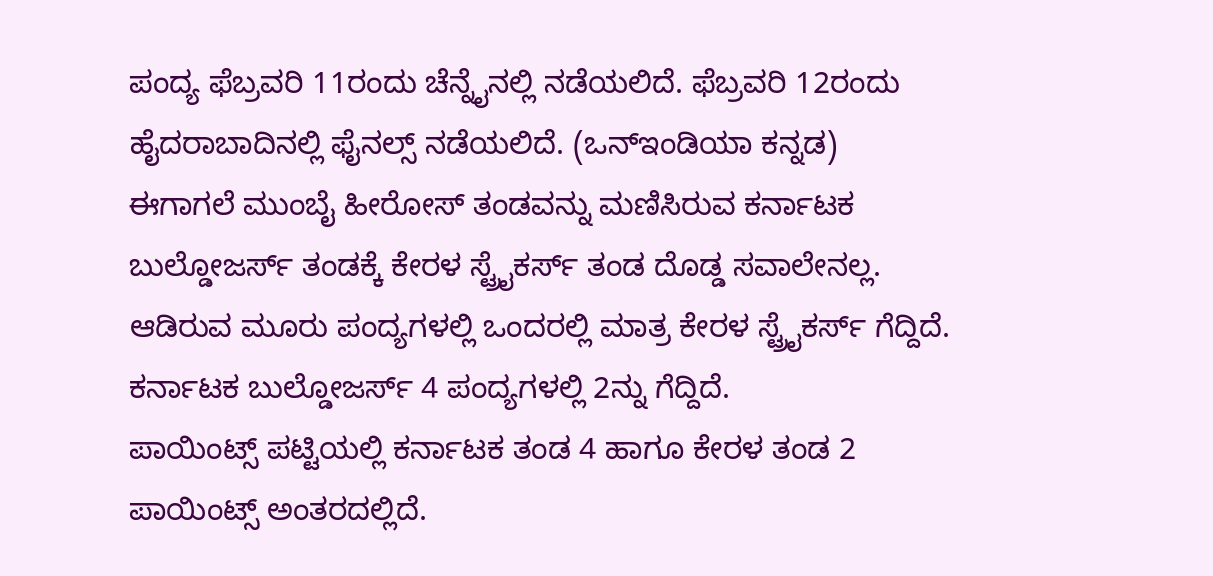ಪಂದ್ಯ ಫೆಬ್ರವರಿ 11ರಂದು ಚೆನ್ನೈನಲ್ಲಿ ನಡೆಯಲಿದೆ. ಫೆಬ್ರವರಿ 12ರಂದು ಹೈದರಾಬಾದಿನಲ್ಲಿ ಫೈನಲ್ಸ್ ನಡೆಯಲಿದೆ. (ಒನ್ಇಂಡಿಯಾ ಕನ್ನಡ)
ಈಗಾಗಲೆ ಮುಂಬೈ ಹೀರೋಸ್ ತಂಡವನ್ನು ಮಣಿಸಿರುವ ಕರ್ನಾಟಕ ಬುಲ್ಡೋಜರ್ಸ್ ತಂಡಕ್ಕೆ ಕೇರಳ ಸ್ಟ್ರೈಕರ್ಸ್ ತಂಡ ದೊಡ್ಡ ಸವಾಲೇನಲ್ಲ. ಆಡಿರುವ ಮೂರು ಪಂದ್ಯಗಳಲ್ಲಿ ಒಂದರಲ್ಲಿ ಮಾತ್ರ ಕೇರಳ ಸ್ಟ್ರೈಕರ್ಸ್ ಗೆದ್ದಿದೆ. ಕರ್ನಾಟಕ ಬುಲ್ಡೋಜರ್ಸ್ 4 ಪಂದ್ಯಗಳಲ್ಲಿ 2ನ್ನು ಗೆದ್ದಿದೆ.
ಪಾಯಿಂಟ್ಸ್ ಪಟ್ಟಿಯಲ್ಲಿ ಕರ್ನಾಟಕ ತಂಡ 4 ಹಾಗೂ ಕೇರಳ ತಂಡ 2 ಪಾಯಿಂಟ್ಸ್ ಅಂತರದಲ್ಲಿದೆ.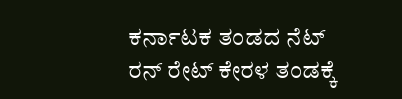ಕರ್ನಾಟಕ ತಂಡದ ನೆಟ್ ರನ್ ರೇಟ್ ಕೇರಳ ತಂಡಕ್ಕೆ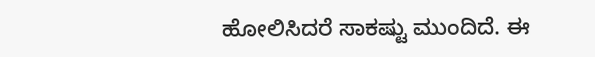ಹೋಲಿಸಿದರೆ ಸಾಕಷ್ಟು ಮುಂದಿದೆ. ಈ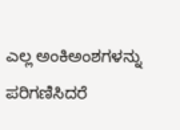ಎಲ್ಲ ಅಂಕಿಅಂಶಗಳನ್ನು ಪರಿಗಣಿಸಿದರೆ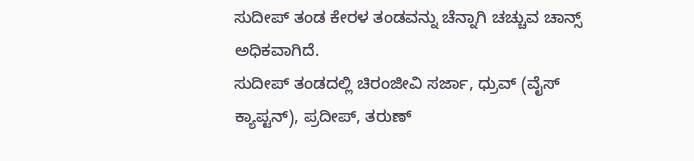ಸುದೀಪ್ ತಂಡ ಕೇರಳ ತಂಡವನ್ನು ಚೆನ್ನಾಗಿ ಚಚ್ಚುವ ಚಾನ್ಸ್ ಅಧಿಕವಾಗಿದೆ.
ಸುದೀಪ್ ತಂಡದಲ್ಲಿ ಚಿರಂಜೀವಿ ಸರ್ಜಾ, ಧ್ರುವ್ (ವೈಸ್ ಕ್ಯಾಪ್ಟನ್), ಪ್ರದೀಪ್, ತರುಣ್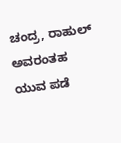ಚಂದ್ರ, ರಾಹುಲ್ ಅವರಂತಹ ಯುವ ಪಡೆ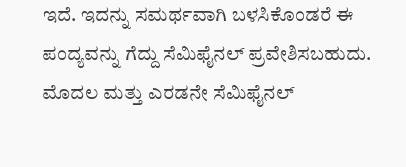ಇದೆ. ಇದನ್ನು ಸಮರ್ಥವಾಗಿ ಬಳಸಿಕೊಂಡರೆ ಈ ಪಂದ್ಯವನ್ನು ಗೆದ್ದು ಸೆಮಿಫೈನಲ್ ಪ್ರವೇಶಿಸಬಹುದು. ಮೊದಲ ಮತ್ತು ಎರಡನೇ ಸೆಮಿಫೈನಲ್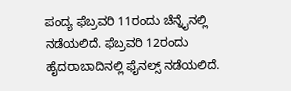ಪಂದ್ಯ ಫೆಬ್ರವರಿ 11ರಂದು ಚೆನ್ನೈನಲ್ಲಿ ನಡೆಯಲಿದೆ. ಫೆಬ್ರವರಿ 12ರಂದು ಹೈದರಾಬಾದಿನಲ್ಲಿ ಫೈನಲ್ಸ್ ನಡೆಯಲಿದೆ.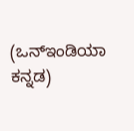(ಒನ್ಇಂಡಿಯಾ ಕನ್ನಡ)